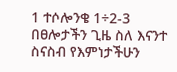1 ተሶሎንቄ 1÷2-3 በፀሎታችን ጊዜ ስለ እናንተ ስናስብ የእምነታችሁን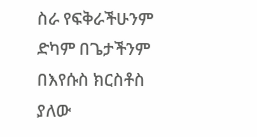ስራ የፍቅራችሁንም ድካም በጌታችንም በእየሱስ ክርስቶስ ያለው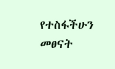የተስፋችሁን መፀናት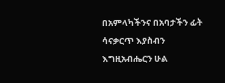በአምላካችንና በአባታችን ፊት ሳናቃርጥ እያስብን እግዚአብሔርን ሁል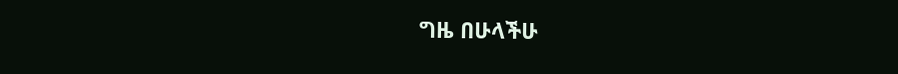ግዜ በሁላችሁ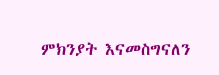ምክንያት እናመስግናለን